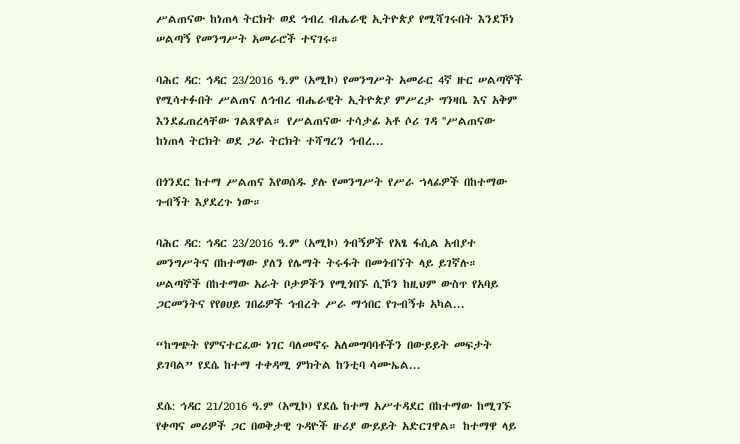ሥልጠናው ከነጠላ ትርክት ወደ ኅብረ ብሔራዊ ኢትዮጵያ የሚሻገሩበት እንደኾነ ሠልጣኝ የመንግሥት አመራሮች ተናገሩ።

ባሕር ዳር: ኅዳር 23/2016 ዓ.ም (አሚኮ) የመንግሥት አመራር 4ኛ ዙር ሠልጣኞች የሚሳተፉበት ሥልጠና ለኅብረ ብሔራዊት ኢትዮጵያ ምሥረታ ግንዛቤ እና አቅም እንደፈጠረላቸው ገልጸዋል። የሥልጠናው ተሳታፊ አቶ ሶሪ ገዳ ''ሥልጠናው ከነጠላ ትርክት ወደ ጋራ ትርክት ተሻግረን ኅብረ...

በጎንደር ከተማ ሥልጠና እየወሰዱ ያሉ የመንግሥት የሥራ ኀላፊዎች በከተማው ጉብኝት እያደረጉ ነው።

ባሕር ዳር: ኅዳር 23/2016 ዓ.ም (አሚኮ) ጎብኝዎች የአፄ ፋሲል አብያተ መንግሥትና በከተማው ያለን የሌማት ትሩፋት በመጎብኘት ላይ ይገኛሉ። ሠልጣኞች በከተማው አራት ቦታዎችን የሚጎበኙ ሲኾን ከዚህም ውስጥ የአባይ ጋርመንትና የየፀሀይ ገበሬዎች ኅብረት ሥራ ማኅበር የጉብኝቱ አካል...

“ከግጭት የምናተርፈው ነገር ባለመኖሩ አለመግባባቶችን በውይይት መፍታት ይገባል” የደሴ ከተማ ተቀዳሚ ምክትል ከንቲባ ሳሙኤል...

ደሴ: ኅዳር 21/2016 ዓ.ም (አሚኮ) የደሴ ከተማ አሥተዳደር በከተማው ከሚገኙ የቀጣና መሪዎች ጋር በወቅታዊ ጉዳዮች ዙሪያ ውይይት አድርገዋል። ከተማዋ ላይ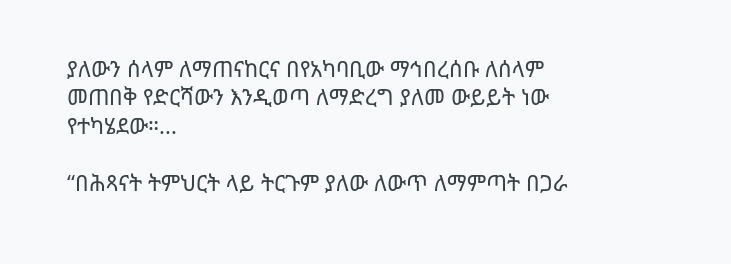ያለውን ሰላም ለማጠናከርና በየአካባቢው ማኅበረሰቡ ለሰላም መጠበቅ የድርሻውን እንዲወጣ ለማድረግ ያለመ ውይይት ነው የተካሄደው።...

“በሕጻናት ትምህርት ላይ ትርጉም ያለው ለውጥ ለማምጣት በጋራ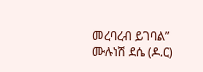መረባረብ ይገባል” ሙሉነሽ ደሴ (ዶ.ር)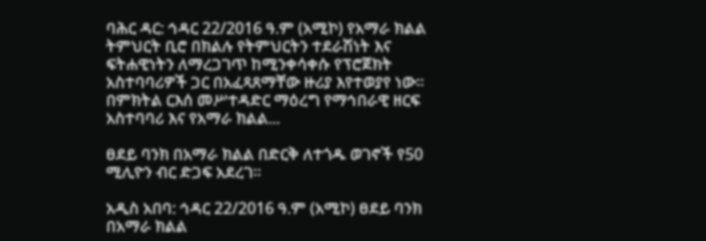ባሕር ዳር: ኅዳር 22/2016 ዓ.ም (አሚኮ) የአማራ ክልል ትምህርት ቢሮ በክልሉ የትምህርትን ተደራሽነት እና ፍትሐዊነትን ለማረጋገጥ ከሚንቀሳቀሱ የፕሮጀክት አስተባባሪዎች ጋር በአፈጻጸማቸው ዙሪያ እየተወያየ ነው። በምክትል ርእሰ መሥተዳድር ማዕረግ የማኅበራዊ ዘርፍ አስተባባሪ እና የአማራ ክልል...

ፀደይ ባንክ በአማራ ክልል በድርቅ ለተጎዱ ወገኖች የ50 ሚሊዮን ብር ድጋፍ አደረገ።

አዲስ አበባ: ኅዳር 22/2016 ዓ.ም (አሚኮ) ፀደይ ባንክ በአማራ ክልል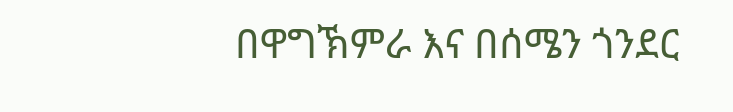በዋግኽምራ እና በሰሜን ጎንደር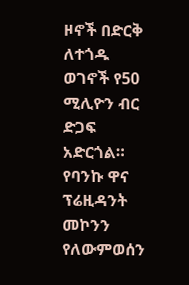ዞኖች በድርቅ ለተጎዱ ወገኖች የ50 ሚሊዮን ብር ድጋፍ አድርጎል። የባንኩ ዋና ፕሬዚዳንት መኮንን የለውምወሰን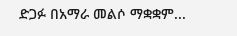ድጋፉ በአማራ መልሶ ማቋቋም...